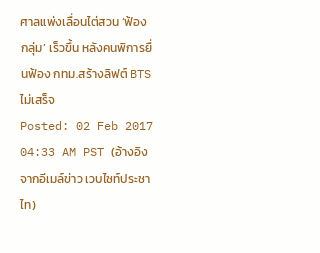ศาลแพ่งเลื่อนไต่สวน ‘ฟ้องกลุ่ม’ เร็วขึ้น หลังคนพิการยื่นฟ้อง กทม.สร้างลิฟต์ BTS ไม่เสร็จ
Posted: 02 Feb 2017 04:33 AM PST (อ้างอิงจากอีเมล์ข่าว เวบไซท์ประชาไท)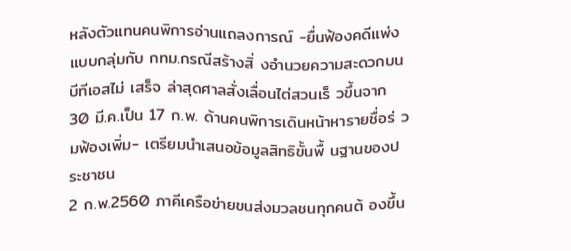หลังตัวแทนคนพิการอ่านแถลงการณ์ -ยื่นฟ้องคดีแพ่งแบบกลุ่มกับ กทม.กรณีสร้างสิ่ งอำนวยความสะดวกบนบีทีเอสไม่ เสร็จ ล่าสุดศาลสั่งเลื่อนไต่สวนเร็ วขึ้นจาก 30 มี.ค.เป็น 17 ก.พ. ด้านคนพิการเดินหน้าหารายชื่อร่ วมฟ้องเพิ่ม- เตรียมนำเสนอข้อมูลสิทธิขั้นพื้ นฐานของประชาชน
2 ก.พ.2560 ภาคีเครือข่ายขนส่งมวลชนทุกคนต้ องขึ้น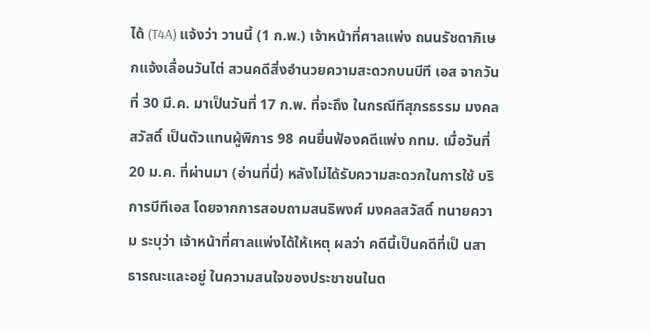ได้ (T4A) แจ้งว่า วานนี้ (1 ก.พ.) เจ้าหน้าที่ศาลแพ่ง ถนนรัชดาภิเษกแจ้งเลื่อนวันไต่ สวนคดีสิ่งอำนวยความสะดวกบนบีที เอส จากวันที่ 30 มี.ค. มาเป็นวันที่ 17 ก.พ. ที่จะถึง ในกรณีทีสุภรธรรม มงคลสวัสดิ์ เป็นตัวแทนผู้พิการ 98 คนยื่นฟ้องคดีแพ่ง กทม. เมื่อวันที่ 20 ม.ค. ที่ผ่านมา (อ่านที่นี่) หลังไม่ได้รับความสะดวกในการใช้ บริการบีทีเอส โดยจากการสอบถามสนธิพงศ์ มงคลสวัสดิ์ ทนายความ ระบุว่า เจ้าหน้าที่ศาลแพ่งได้ให้เหตุ ผลว่า คดีนี้เป็นคดีที่เป็ นสาธารณะและอยู่ ในความสนใจของประชาชนในต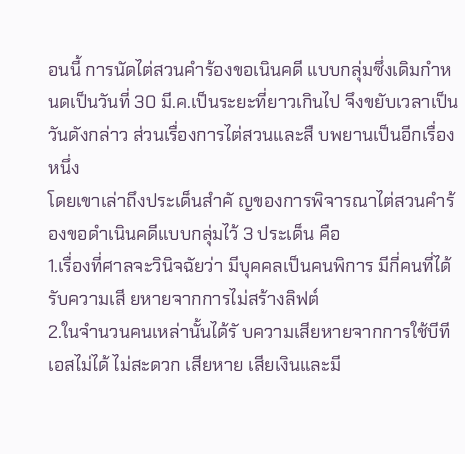อนนี้ การนัดไต่สวนคำร้องขอเนินคดี แบบกลุ่มซึ่งเดิมกำหนดเป็นวันที่ 30 มี.ค.เป็นระยะที่ยาวเกินไป จึงขยับเวลาเป็นวันดังกล่าว ส่วนเรื่องการไต่สวนและสื บพยานเป็นอีกเรื่องหนึ่ง
โดยเขาเล่าถึงประเด็นสำคั ญของการพิจารณาไต่สวนคำร้ องขอดำเนินคดีแบบกลุ่มไว้ 3 ประเด็น คือ
1.เรื่องที่ศาลจะวินิจฉัยว่า มีบุคคลเป็นคนพิการ มีกี่คนที่ได้รับความเสี ยหายจากการไม่สร้างลิฟต์
2.ในจำนวนคนเหล่านั้นได้รั บความเสียหายจากการใช้บีที เอสไม่ได้ ไม่สะดวก เสียหาย เสียเงินและมี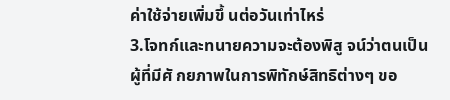ค่าใช้จ่ายเพิ่มขึ้ นต่อวันเท่าไหร่
3.โจทก์และทนายความจะต้องพิสู จน์ว่าตนเป็นผู้ที่มีศั กยภาพในการพิทักษ์สิทธิต่างๆ ขอ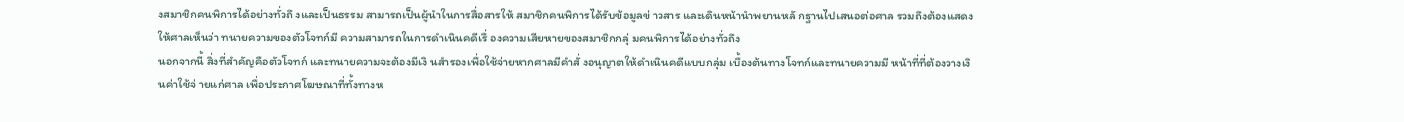งสมาชิกคนพิการได้อย่างทั่วถึ งและเป็นธรรม สามารถเป็นผู้นำในการสื่อสารให้ สมาชิกคนพิการได้รับข้อมูลข่ าวสาร และเดินหน้านำพยานหลั กฐานไปเสนอต่อศาล รวมถึงต้องแสดงให้ศาลเห็นว่า ทนายความของตัวโจทก์มี ความสามารถในการดำเนินคดีเรื่ องความเสียหายของสมาชิกกลุ่ มคนพิการได้อย่างทั่วถึง
นอกจากนี้ สิ่งที่สำคัญคือตัวโจทก์ และทนายความจะต้องมีเงิ นสำรองเพื่อใช้จ่ายหากศาลมีคำสั่ งอนุญาตให้ดำเนินคดีแบบกลุ่ม เบื้องต้นทางโจทก์และทนายความมี หน้าที่ที่ต้องวางเงินค่าใช้จ่ ายแก่ศาล เพื่อประกาศโฆษณาที่ทั้งทางห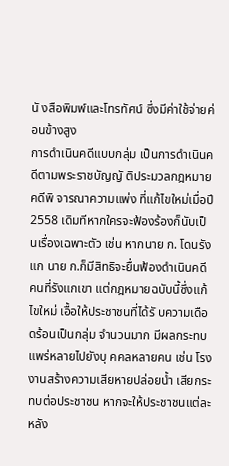นั งสือพิมพ์และโทรทัศน์ ซึ่งมีค่าใช้จ่ายค่อนข้างสูง
การดำเนินคดีแบบกลุ่ม เป็นการดำเนินคดีตามพระราชบัญญั ติประมวลกฎหมายคดีพิ จารณาความแพ่ง ที่แก้ไขใหม่เมื่อปี 2558 เดิมทีหากใครจะฟ้องร้องก็นับเป็ นเรื่องเฉพาะตัว เช่น หากนาย ก. โดนรังแก นาย ก.ก็มีสิทธิจะยื่นฟ้องดำเนินคดี คนที่รังแกเขา แต่กฎหมายฉบับนี้ซึ่งแก้ไขใหม่ เอื้อให้ประชาชนที่ได้รั บความเดือดร้อนเป็นกลุ่ม จำนวนมาก มีผลกระทบแพร่หลายไปยังบุ คคลหลายคน เช่น โรงงานสร้างความเสียหายปล่อยน้ำ เสียกระทบต่อประชาชน หากจะให้ประชาชนแต่ละหลัง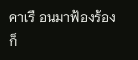คาเรื อนมาฟ้องร้อง ก็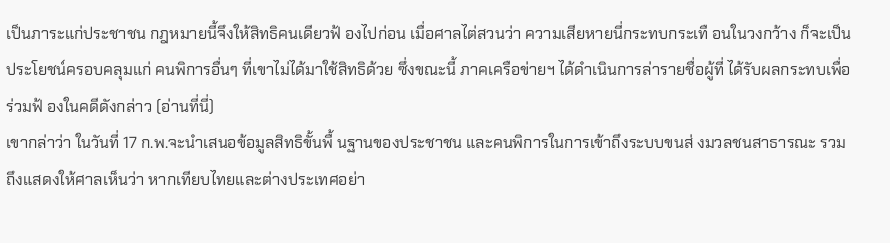เป็นภาระแก่ประชาชน กฎหมายนี้จึงให้สิทธิคนเดียวฟ้ องไปก่อน เมื่อศาลไต่สวนว่า ความเสียหายนี่กระทบกระเทื อนในวงกว้าง ก็จะเป็นประโยชน์ครอบคลุมแก่ คนพิการอื่นๆ ที่เขาไม่ได้มาใช้สิทธิด้วย ซึ่งขณะนี้ ภาคเครือข่ายฯ ได้ดำเนินการล่ารายชื่อผู้ที่ ได้รับผลกระทบเพื่อร่วมฟ้ องในคดีดังกล่าว (อ่านที่นี่)
เขากล่าว่า ในวันที่ 17 ก.พ.จะนำเสนอข้อมูลสิทธิขั้นพื้ นฐานของประชาชน และคนพิการในการเข้าถึงระบบขนส่ งมวลชนสาธารณะ รวมถึงแสดงให้ศาลเห็นว่า หากเทียบไทยและต่างประเทศอย่า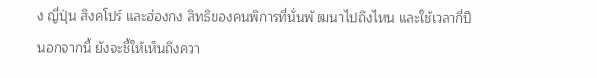ง ญี่ปุ่น สิงคโปร์ และฮ่องกง สิทธิของคนพิการที่นั่นพั ฒนาไปถึงไหน และใช้เวลากี่ปี
นอกจากนี้ ยังจะชี้ให้เห็นถึงควา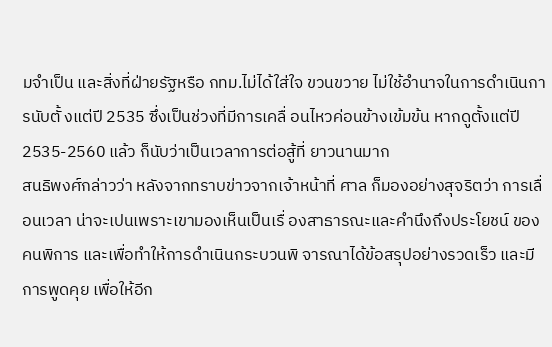มจำเป็น และสิ่งที่ฝ่ายรัฐหรือ กทม.ไม่ได้ใส่ใจ ขวนขวาย ไม่ใช้อำนาจในการดำเนินการนับตั้ งแต่ปี 2535 ซึ่งเป็นช่วงที่มีการเคลื่ อนไหวค่อนข้างเข้มข้น หากดูตั้งแต่ปี 2535-2560 แล้ว ก็นับว่าเป็นเวลาการต่อสู้ที่ ยาวนานมาก
สนธิพงศ์กล่าวว่า หลังจากทราบข่าวจากเจ้าหน้าที่ ศาล ก็มองอย่างสุจริตว่า การเลื่อนเวลา น่าจะเปนเพราะเขามองเห็นเป็นเรื่ องสาธารณะและคำนึงถึงประโยชน์ ของคนพิการ และเพื่อทำให้การดำเนินกระบวนพิ จารณาได้ข้อสรุปอย่างรวดเร็ว และมีการพูดคุย เพื่อให้อีก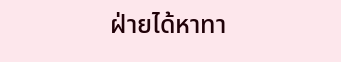ฝ่ายได้หาทา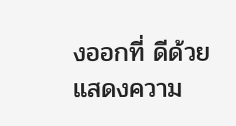งออกที่ ดีด้วย
แสดงความ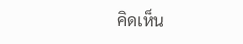คิดเห็น